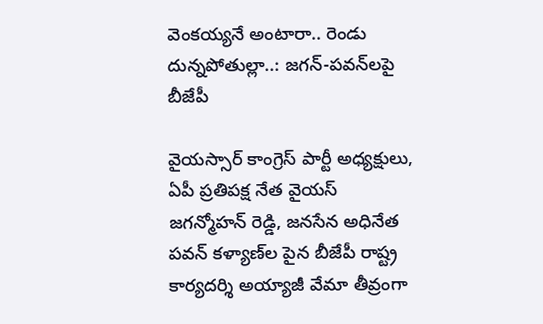వెంకయ్యనే అంటారా.. రెండు దున్నపోతుల్లా..: జగన్-పవన్‌లపై బీజేపీ

వైయస్సార్ కాంగ్రెస్ పార్టీ అధ్యక్షులు, ఏపీ ప్రతిపక్ష నేత వైయస్ జగన్మోహన్ రెడ్డి, జనసేన అధినేత పవన్ కళ్యాణ్‌ల పైన బీజేపీ రాష్ట్ర కార్యదర్శి అయ్యాజీ వేమా తీవ్రంగా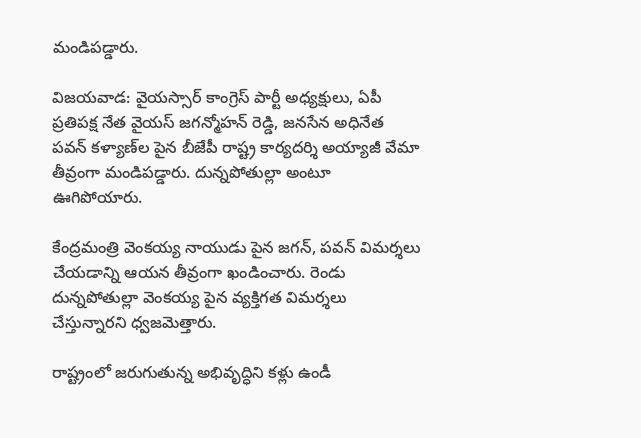మండిపడ్డారు.

విజయవాడ: వైయస్సార్ కాంగ్రెస్ పార్టీ అధ్యక్షులు, ఏపీ ప్రతిపక్ష నేత వైయస్ జగన్మోహన్ రెడ్డి, జనసేన అధినేత పవన్ కళ్యాణ్‌ల పైన బీజేపీ రాష్ట్ర కార్యదర్శి అయ్యాజీ వేమా తీవ్రంగా మండిపడ్డారు. దున్నపోతుల్లా అంటూ ఊగిపోయారు.

కేంద్రమంత్రి వెంకయ్య నాయుడు పైన జగన్, పవన్ విమర్శలు చేయడాన్ని ఆయన తీవ్రంగా ఖండించారు. రెండు దున్నపోతుల్లా వెంకయ్య పైన వ్యక్తిగత విమర్శలు చేస్తున్నారని ధ్వజమెత్తారు.

రాష్ట్రంలో జరుగుతున్న అభివృద్ధిని కళ్లు ఉండీ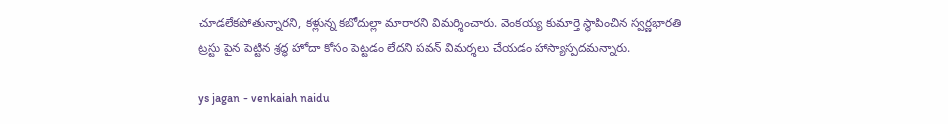చూడలేకపోతున్నారని, కళ్లున్న కబోదుల్లా మారారని విమర్శించారు. వెంకయ్య కుమార్తె స్థాపించిన స్వర్ణభారతి ట్రస్టు పైన పెట్టిన శ్రద్ధ హోదా కోసం పెట్టడం లేదని పవన్ విమర్శలు చేయడం హాస్యాస్పదమన్నారు.

ys jagan - venkaiah naidu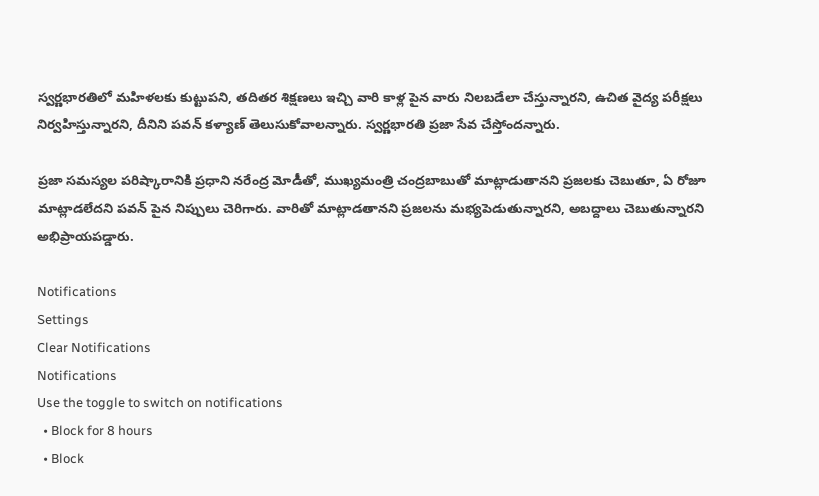స్వర్ణభారతిలో మహిళలకు కుట్టుపని, తదితర శిక్షణలు ఇచ్చి వారి కాళ్ల పైన వారు నిలబడేలా చేస్తున్నారని, ఉచిత వైద్య పరీక్షలు నిర్వహిస్తున్నారని, దీనిని పవన్ కళ్యాణ్ తెలుసుకోవాలన్నారు. స్వర్ణభారతి ప్రజా సేవ చేస్తోందన్నారు.

ప్రజా సమస్యల పరిష్కారానికి ప్రధాని నరేంద్ర మోడీతో, ముఖ్యమంత్రి చంద్రబాబుతో మాట్లాడుతానని ప్రజలకు చెబుతూ, ఏ రోజూ మాట్లాడలేదని పవన్ పైన నిప్పులు చెరిగారు. వారితో మాట్లాడతానని ప్రజలను మభ్యపెడుతున్నారని, అబద్దాలు చెబుతున్నారని అభిప్రాయపడ్డారు.

Notifications
Settings
Clear Notifications
Notifications
Use the toggle to switch on notifications
  • Block for 8 hours
  • Block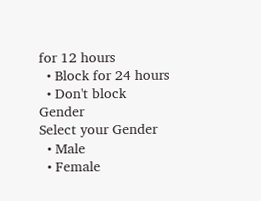for 12 hours
  • Block for 24 hours
  • Don't block
Gender
Select your Gender
  • Male
  • Female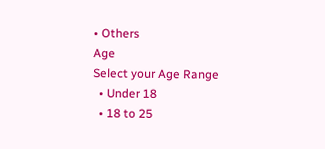• Others
Age
Select your Age Range
  • Under 18
  • 18 to 25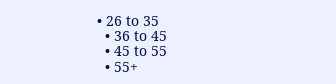• 26 to 35
  • 36 to 45
  • 45 to 55
  • 55+